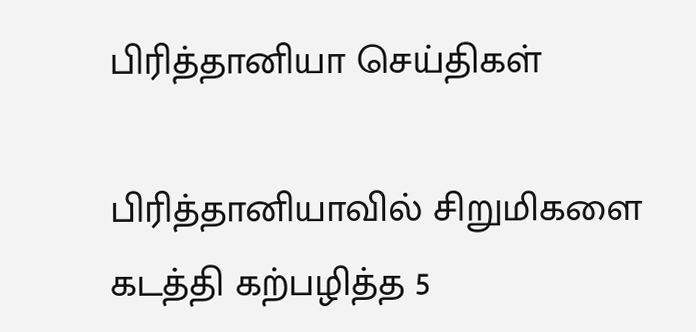பிரித்தானியா செய்திகள்

பிரித்தானியாவில் சிறுமிகளை கடத்தி கற்பழித்த 5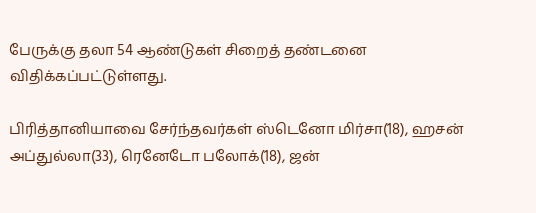பேருக்கு தலா 54 ஆண்டுகள் சிறைத் தண்டனை விதிக்கப்பட்டுள்ளது.

பிரித்தானியாவை சேர்ந்தவர்கள் ஸ்டெனோ மிர்சா(18), ஹசன் அப்துல்லா(33), ரெனேடோ பலோக்(18), ஜன்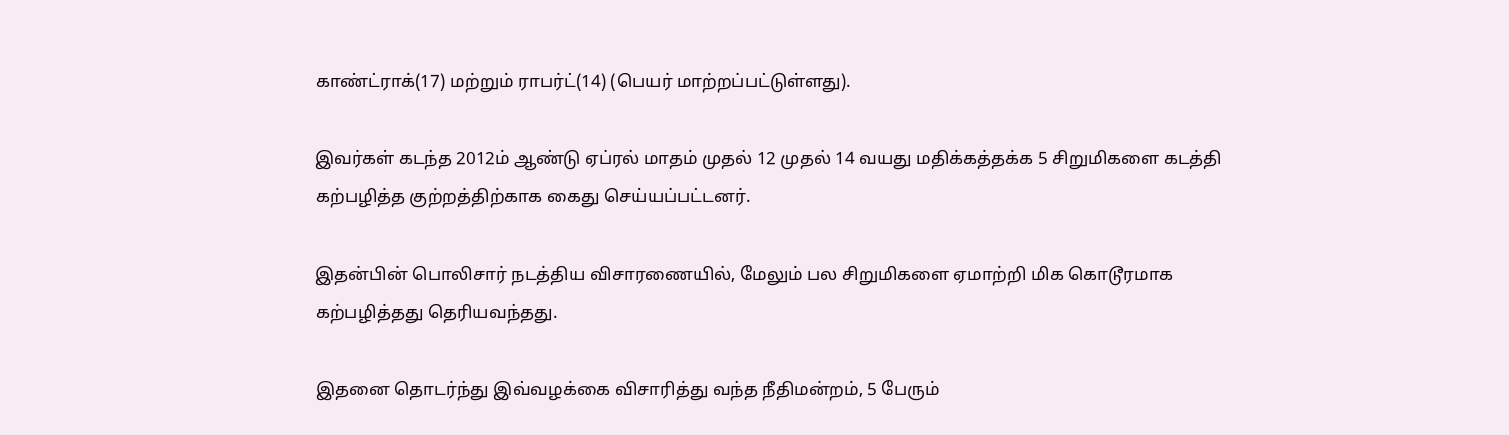காண்ட்ராக்(17) மற்றும் ராபர்ட்(14) (பெயர் மாற்றப்பட்டுள்ளது).

இவர்கள் கடந்த 2012ம் ஆண்டு ஏப்ரல் மாதம் முதல் 12 முதல் 14 வயது மதிக்கத்தக்க 5 சிறுமிகளை கடத்தி கற்பழித்த குற்றத்திற்காக கைது செய்யப்பட்டனர்.

இதன்பின் பொலிசார் நடத்திய விசாரணையில், மேலும் பல சிறுமிகளை ஏமாற்றி மிக கொடூரமாக கற்பழித்தது தெரியவந்தது.

இதனை தொடர்ந்து இவ்வழக்கை விசாரித்து வந்த நீதிமன்றம், 5 பேரும்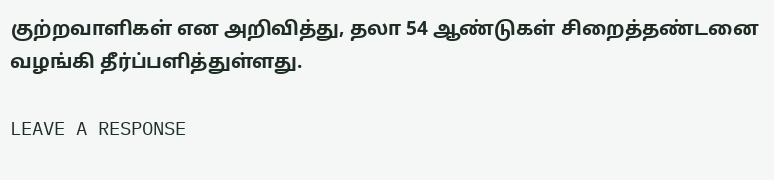குற்றவாளிகள் என அறிவித்து, தலா 54 ஆண்டுகள் சிறைத்தண்டனை வழங்கி தீர்ப்பளித்துள்ளது.

LEAVE A RESPONSE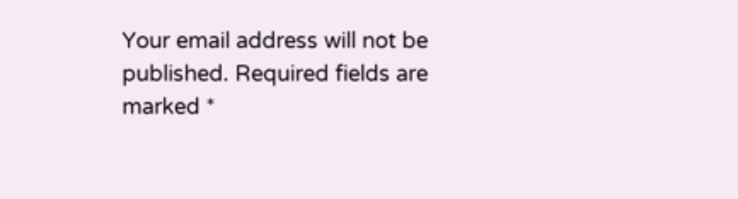Your email address will not be published. Required fields are marked *